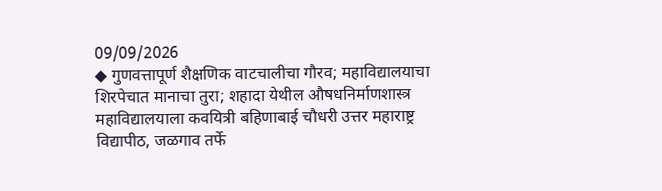09/09/2026
◆ गुणवत्तापूर्ण शैक्षणिक वाटचालीचा गौरव; महाविद्यालयाचा शिरपेचात मानाचा तुरा; शहादा येथील औषधनिर्माणशास्त्र महाविद्यालयाला कवयित्री बहिणाबाई चौधरी उत्तर महाराष्ट्र विद्यापीठ, जळगाव तर्फे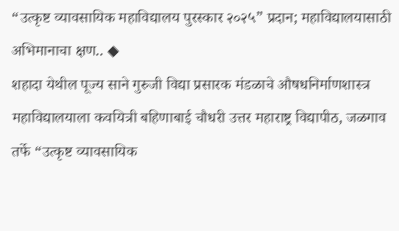“उत्कृष्ट व्यावसायिक महाविद्यालय पुरस्कार २०२५” प्रदान; महाविद्यालयासाठी अभिमानाचा क्षण.. ◆
शहादा येथील पूज्य साने गुरुजी विद्या प्रसारक मंडळाचे औषधनिर्माणशास्त्र महाविद्यालयाला कवयित्री बहिणाबाई चौधरी उत्तर महाराष्ट्र विद्यापीठ, जळगाव तर्फे “उत्कृष्ट व्यावसायिक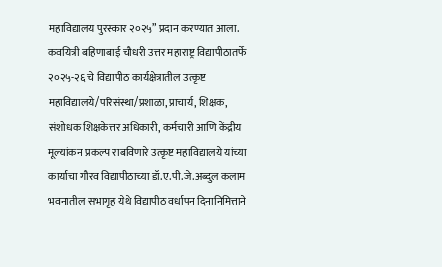महाविद्यालय पुरस्कार २०२५” प्रदान करण्यात आला. कवयित्री बहिणाबाई चौधरी उत्तर महाराष्ट्र विद्यापीठातर्फे २०२५-२६ चे विद्यापीठ कार्यक्षेत्रातील उत्कृष्ट महाविद्यालये/परिसंस्था/प्रशाळा, प्राचार्य, शिक्षक, संशोधक शिक्षकेत्तर अधिकारी, कर्मचारी आणि केंद्रीय मूल्यांकन प्रकल्प राबविणारे उत्कृष्ट महाविद्यालये यांच्या कार्याचा गौरव विद्यापीठाच्या डॉ.ए.पी.जे.अब्दुल कलाम भवनातील सभागृह येथे विद्यापीठ वर्धापन दिनानिमित्ताने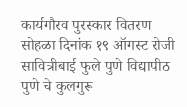कार्यगौरव पुरस्कार वितरण सोहळा दिनांक १९ ऑगस्ट रोजी सावित्रीबाई फुले पुणे विद्यापीठ पुणे चे कुलगुरू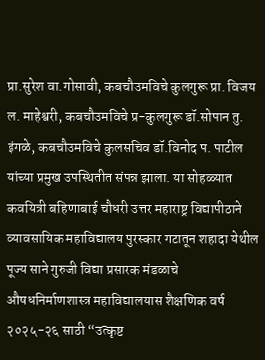प्रा.सुरेश वा.गोसावी, कबचौउमविचे कुलगुरू प्रा. विजय ल. माहेश्वरी, कबचौउमविचे प्र-कुलगुरू डॉ.सोपान तु. इंगळे, कबचौउमविचे कुलसचिव डॉ.विनोद प. पाटील यांच्या प्रमुख उपस्थितीत संपन्न झाला. या सोहळ्यात कवयित्री बहिणाबाई चौधरी उत्तर महाराष्ट्र विद्यापीठाने व्यावसायिक महाविद्यालय पुरस्कार गटातून शहादा येथील पूज्य साने गुरुजी विद्या प्रसारक मंडळाचे औषधनिर्माणशास्त्र महाविद्यालयास शैक्षणिक वर्ष २०२५-२६ साठी “उत्कृष्ट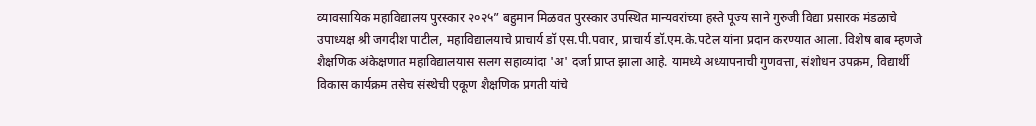व्यावसायिक महाविद्यालय पुरस्कार २०२५” बहुमान मिळवत पुरस्कार उपस्थित मान्यवरांच्या हस्ते पूज्य साने गुरुजी विद्या प्रसारक मंडळाचे उपाध्यक्ष श्री जगदीश पाटील, महाविद्यालयाचे प्राचार्य डॉ एस.पी.पवार, प्राचार्य डॉ.एम.के.पटेल यांना प्रदान करण्यात आला. विशेष बाब म्हणजे शैक्षणिक अंकेक्षणात महाविद्यालयास सलग सहाव्यांदा 'अ' दर्जा प्राप्त झाला आहे. यामध्ये अध्यापनाची गुणवत्ता, संशोधन उपक्रम, विद्यार्थी विकास कार्यक्रम तसेच संस्थेची एकूण शैक्षणिक प्रगती यांचे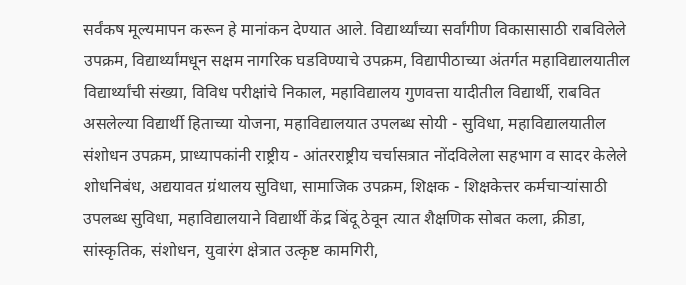सर्वंकष मूल्यमापन करून हे मानांकन देण्यात आले. विद्यार्थ्यांच्या सर्वांगीण विकासासाठी राबविलेले उपक्रम, विद्यार्थ्यांमधून सक्षम नागरिक घडविण्याचे उपक्रम, विद्यापीठाच्या अंतर्गत महाविद्यालयातील विद्यार्थ्यांची संख्या, विविध परीक्षांचे निकाल, महाविद्यालय गुणवत्ता यादीतील विद्यार्थी, राबवित असलेल्या विद्यार्थी हिताच्या योजना, महाविद्यालयात उपलब्ध सोयी - सुविधा, महाविद्यालयातील संशोधन उपक्रम, प्राध्यापकांनी राष्ट्रीय - आंतरराष्ट्रीय चर्चासत्रात नोंदविलेला सहभाग व सादर केलेले शोधनिबंध, अद्ययावत ग्रंथालय सुविधा, सामाजिक उपक्रम, शिक्षक - शिक्षकेत्तर कर्मचाऱ्यांसाठी उपलब्ध सुविधा, महाविद्यालयाने विद्यार्थी केंद्र बिंदू ठेवून त्यात शैक्षणिक सोबत कला, क्रीडा, सांस्कृतिक, संशोधन, युवारंग क्षेत्रात उत्कृष्ट कामगिरी,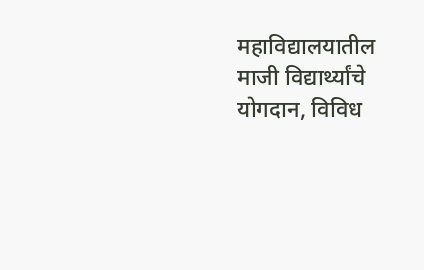महाविद्यालयातील माजी विद्यार्थ्यांचे योगदान, विविध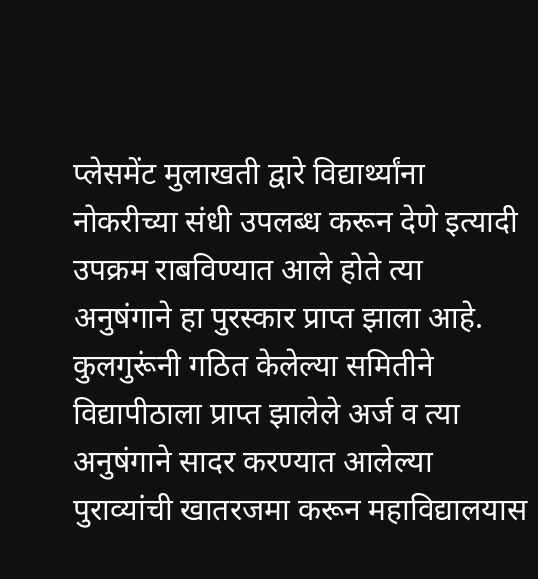प्लेसमेंट मुलाखती द्वारे विद्यार्थ्यांना नोकरीच्या संधी उपलब्ध करून देणे इत्यादी उपक्रम राबविण्यात आले होते त्या अनुषंगाने हा पुरस्कार प्राप्त झाला आहे. कुलगुरूंनी गठित केलेल्या समितीने विद्यापीठाला प्राप्त झालेले अर्ज व त्या अनुषंगाने सादर करण्यात आलेल्या पुराव्यांची खातरजमा करून महाविद्यालयास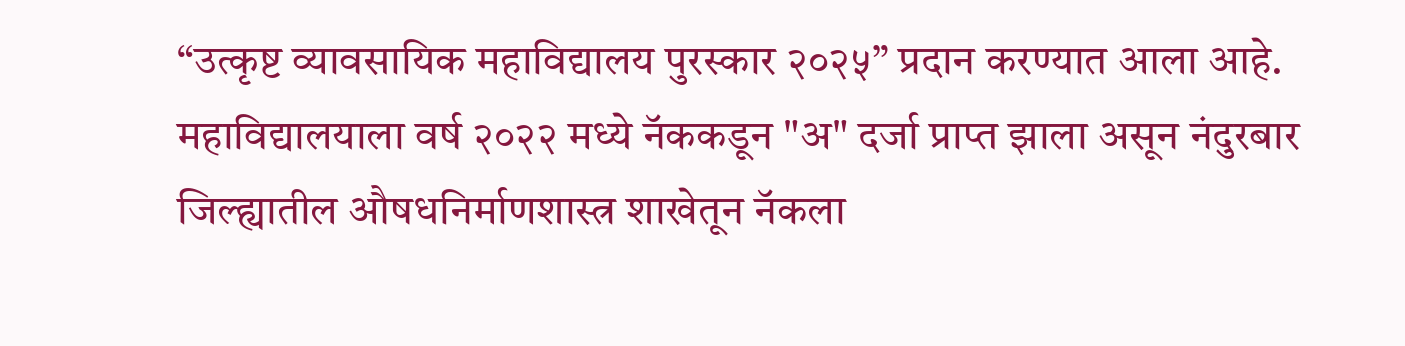“उत्कृष्ट व्यावसायिक महाविद्यालय पुरस्कार २०२५” प्रदान करण्यात आला आहे. महाविद्यालयाला वर्ष २०२२ मध्ये नॅककडून "अ" दर्जा प्राप्त झाला असून नंदुरबार जिल्ह्यातील औषधनिर्माणशास्त्र शाखेतून नॅकला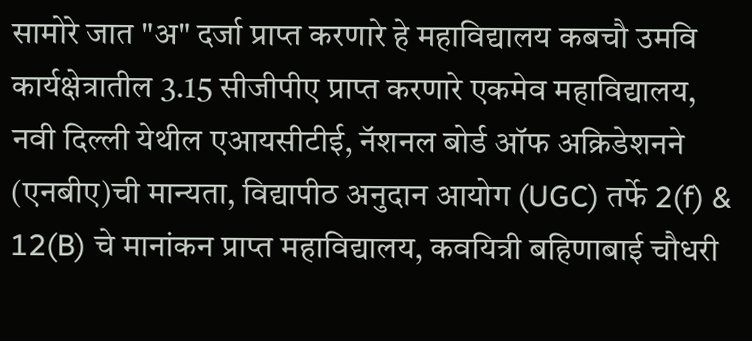सामोरे जात "अ" दर्जा प्राप्त करणारे हे महाविद्यालय कबचौ उमवि कार्यक्षेत्रातील 3.15 सीजीपीए प्राप्त करणारे एकमेव महाविद्यालय, नवी दिल्ली येथील एआयसीटीई, नॅशनल बोर्ड ऑफ अक्रिडेशनने (एनबीए)ची मान्यता, विद्यापीठ अनुदान आयोग (UGC) तर्फे 2(f) & 12(B) चे मानांकन प्राप्त महाविद्यालय, कवयित्री बहिणाबाई चौधरी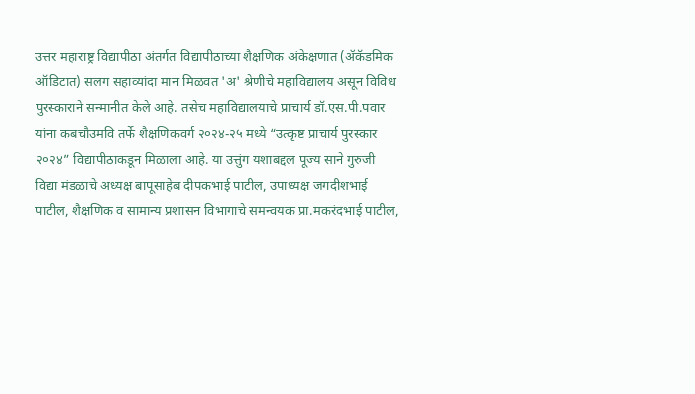उत्तर महाराष्ट्र विद्यापीठा अंतर्गत विद्यापीठाच्या शैक्षणिक अंकेक्षणात (ॲकॅडमिक ऑडिटात) सलग सहाव्यांदा मान मिळवत 'अ' श्रेणीचे महाविद्यालय असून विविध पुरस्काराने सन्मानीत केले आहे. तसेच महाविद्यालयाचे प्राचार्य डॉ.एस.पी.पवार यांना कबचौउमवि तर्फे शैक्षणिकवर्ग २०२४-२५ मध्ये “उत्कृष्ट प्राचार्य पुरस्कार २०२४” विद्यापीठाकडून मिळाला आहे. या उत्तुंग यशाबद्दल पूज्य साने गुरुजी विद्या मंडळाचे अध्यक्ष बापूसाहेब दीपकभाई पाटील, उपाध्यक्ष जगदीशभाई पाटील, शैक्षणिक व सामान्य प्रशासन विभागाचे समन्वयक प्रा.मकरंदभाई पाटील,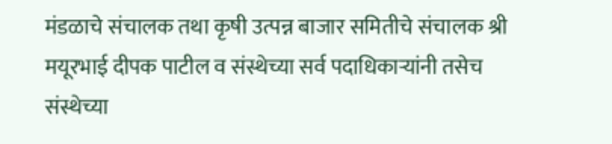मंडळाचे संचालक तथा कृषी उत्पन्न बाजार समितीचे संचालक श्री मयूरभाई दीपक पाटील व संस्थेच्या सर्व पदाधिकाऱ्यांनी तसेच संस्थेच्या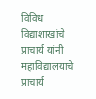विविध विद्याशाखांचे प्राचार्य यांनी महाविद्यालयाचे प्राचार्य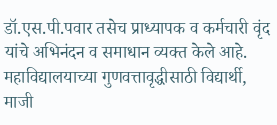डॉ.एस.पी.पवार तसेच प्राध्यापक व कर्मचारी वृंद यांचे अभिनंदन व समाधान व्यक्त केले आहे. महाविद्यालयाच्या गुणवत्तावृद्धीसाठी विद्यार्थी, माजी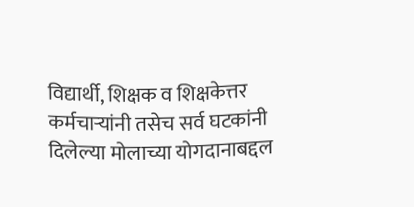विद्यार्थी, शिक्षक व शिक्षकेत्तर कर्मचाऱ्यांनी तसेच सर्व घटकांनी दिलेल्या मोलाच्या योगदानाबद्दल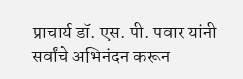प्राचार्य डॉ. एस. पी. पवार यांनी सर्वांचे अभिनंदन करून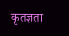कृतज्ञता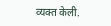व्यक्त केली.